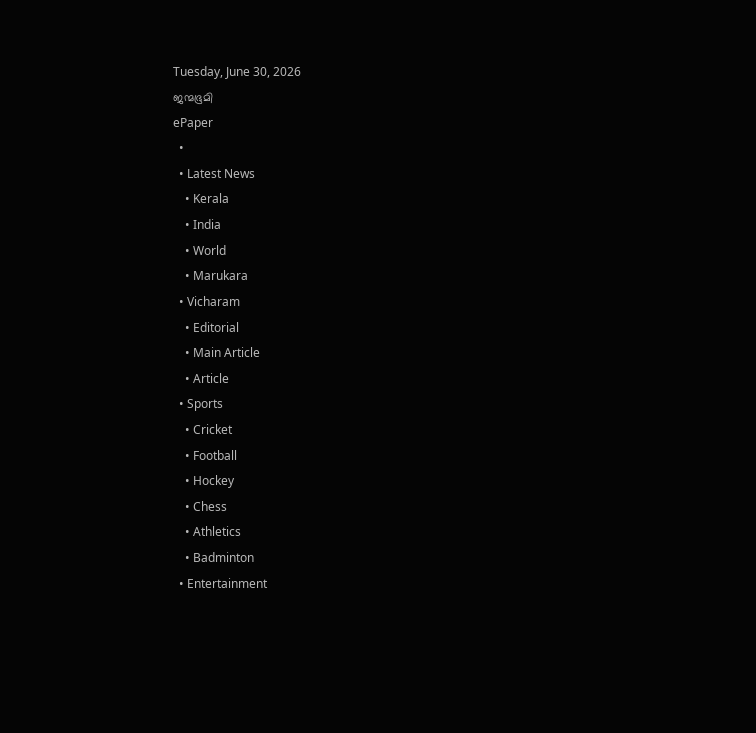Tuesday, June 30, 2026
ജന്മഭൂമി
ePaper
  •
  • Latest News
    • Kerala
    • India
    • World
    • Marukara
  • Vicharam
    • Editorial
    • Main Article
    • Article
  • Sports
    • Cricket
    • Football
    • Hockey
    • Chess
    • Athletics
    • Badminton
  • Entertainment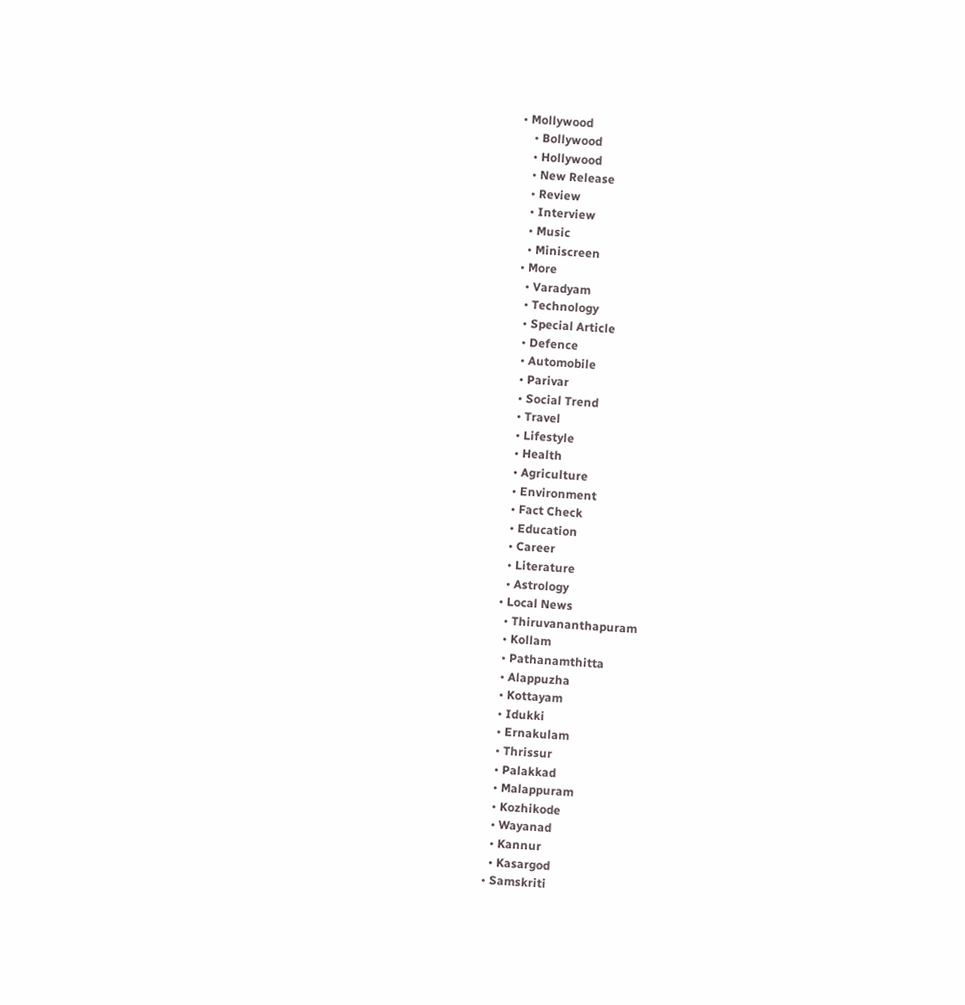• Mollywood
    • Bollywood
    • Hollywood
    • New Release
    • Review
    • Interview
    • Music
    • Miniscreen
  • More
    • Varadyam
    • Technology
    • Special Article
    • Defence
    • Automobile
    • Parivar
    • Social Trend
    • Travel
    • Lifestyle
    • Health
    • Agriculture
    • Environment
    • Fact Check
    • Education
    • Career
    • Literature
    • Astrology
  • Local News
    • Thiruvananthapuram
    • Kollam
    • Pathanamthitta
    • Alappuzha
    • Kottayam
    • Idukki
    • Ernakulam
    • Thrissur
    • Palakkad
    • Malappuram
    • Kozhikode
    • Wayanad
    • Kannur
    • Kasargod
  • Samskriti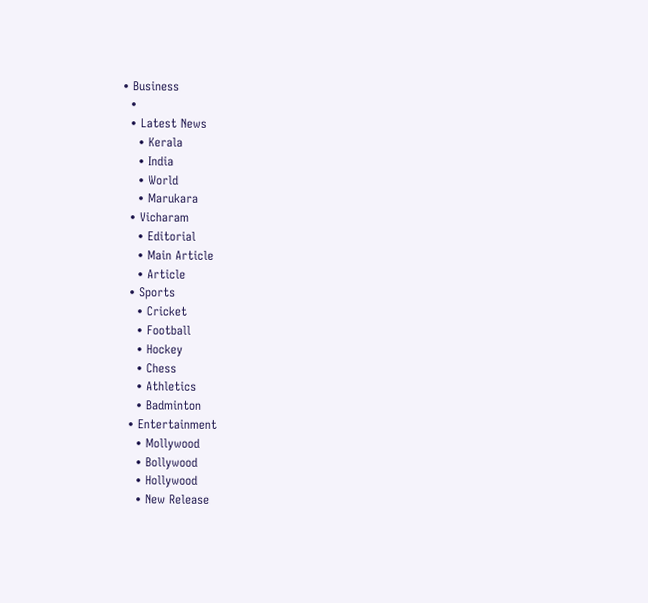• Business
  •
  • Latest News
    • Kerala
    • India
    • World
    • Marukara
  • Vicharam
    • Editorial
    • Main Article
    • Article
  • Sports
    • Cricket
    • Football
    • Hockey
    • Chess
    • Athletics
    • Badminton
  • Entertainment
    • Mollywood
    • Bollywood
    • Hollywood
    • New Release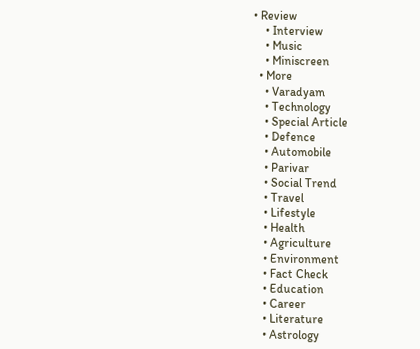• Review
    • Interview
    • Music
    • Miniscreen
  • More
    • Varadyam
    • Technology
    • Special Article
    • Defence
    • Automobile
    • Parivar
    • Social Trend
    • Travel
    • Lifestyle
    • Health
    • Agriculture
    • Environment
    • Fact Check
    • Education
    • Career
    • Literature
    • Astrology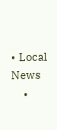• Local News
    •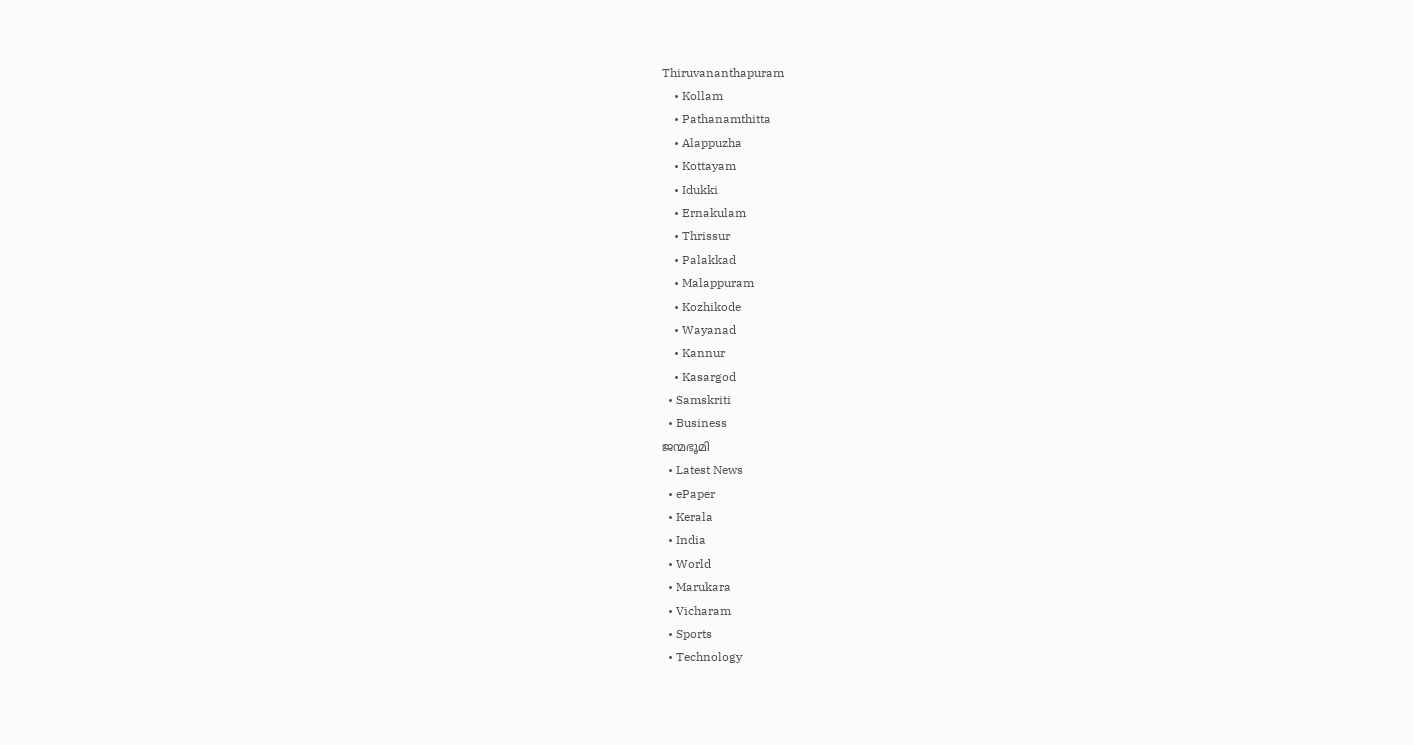Thiruvananthapuram
    • Kollam
    • Pathanamthitta
    • Alappuzha
    • Kottayam
    • Idukki
    • Ernakulam
    • Thrissur
    • Palakkad
    • Malappuram
    • Kozhikode
    • Wayanad
    • Kannur
    • Kasargod
  • Samskriti
  • Business
ജന്മഭൂമി
  • Latest News
  • ePaper
  • Kerala
  • India
  • World
  • Marukara
  • Vicharam
  • Sports
  • Technology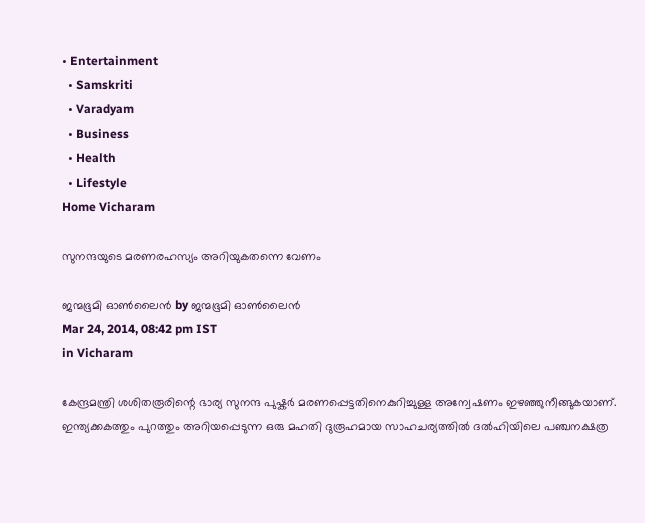• Entertainment
  • Samskriti
  • Varadyam
  • Business
  • Health
  • Lifestyle
Home Vicharam

സുനന്ദയുടെ മരണരഹസ്യം അറിയുകതന്നെ വേണം

ജന്മഭൂമി ഓണ്‍ലൈന്‍ by ജന്മഭൂമി ഓണ്‍ലൈന്‍
Mar 24, 2014, 08:42 pm IST
in Vicharam

കേന്ദ്രമന്ത്രി ശശിതരൂരിന്റെ ഭാര്യ സുനന്ദ പുഷ്കര്‍ മരണപ്പെട്ടതിനെകുറിച്ചുള്ള അന്വേഷണം ഇഴഞ്ഞുനീങ്ങുകയാണ്‌. ഇന്ത്യക്കകത്തും പുറത്തും അറിയപ്പെടുന്ന ഒരു മഹതി ദുരൂഹമായ സാഹചര്യത്തില്‍ ദല്‍ഹിയിലെ പഞ്ചനക്ഷത്ര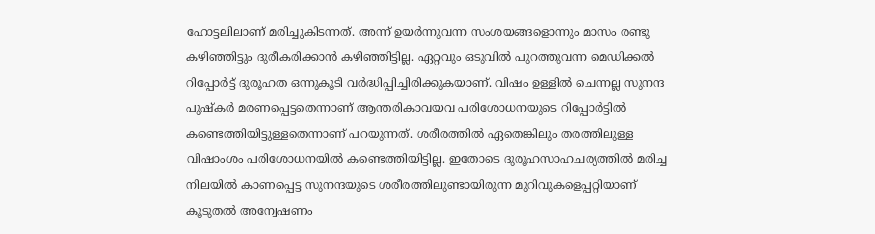ഹോട്ടലിലാണ്‌ മരിച്ചുകിടന്നത്‌. അന്ന്‌ ഉയര്‍ന്നുവന്ന സംശയങ്ങളൊന്നും മാസം രണ്ടു കഴിഞ്ഞിട്ടും ദുരീകരിക്കാന്‍ കഴിഞ്ഞിട്ടില്ല. ഏറ്റവും ഒടുവില്‍ പുറത്തുവന്ന മെഡിക്കല്‍ റിപ്പോര്‍ട്ട്‌ ദുരൂഹത ഒന്നുകൂടി വര്‍ദ്ധിപ്പിച്ചിരിക്കുകയാണ്‌. വിഷം ഉള്ളില്‍ ചെന്നല്ല സുനന്ദ പുഷ്കര്‍ മരണപ്പെട്ടതെന്നാണ്‌ ആന്തരികാവയവ പരിശോധനയുടെ റിപ്പോര്‍ട്ടില്‍ കണ്ടെത്തിയിട്ടുള്ളതെന്നാണ്‌ പറയുന്നത്‌. ശരീരത്തില്‍ ഏതെങ്കിലും തരത്തിലുള്ള വിഷാംശം പരിശോധനയില്‍ കണ്ടെത്തിയിട്ടില്ല. ഇതോടെ ദുരൂഹസാഹചര്യത്തില്‍ മരിച്ച നിലയില്‍ കാണപ്പെട്ട സുനന്ദയുടെ ശരീരത്തിലുണ്ടായിരുന്ന മുറിവുകളെപ്പറ്റിയാണ്‌ കൂടുതല്‍ അന്വേഷണം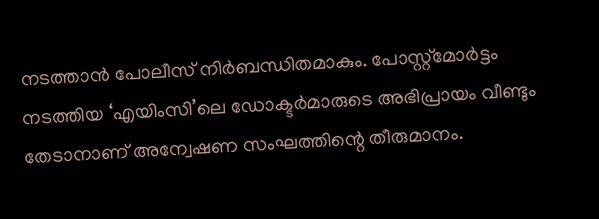നടത്താന്‍ പോലീസ്‌ നിര്‍ബന്ധിതമാകും. പോസ്റ്റ്മോര്‍ട്ടം നടത്തിയ ‘എയിംസി’ലെ ഡോക്ടര്‍മാരുടെ അഭിപ്രായം വീണ്ടും തേടാനാണ്‌ അന്വേഷണ സംഘത്തിന്റെ തീരുമാനം.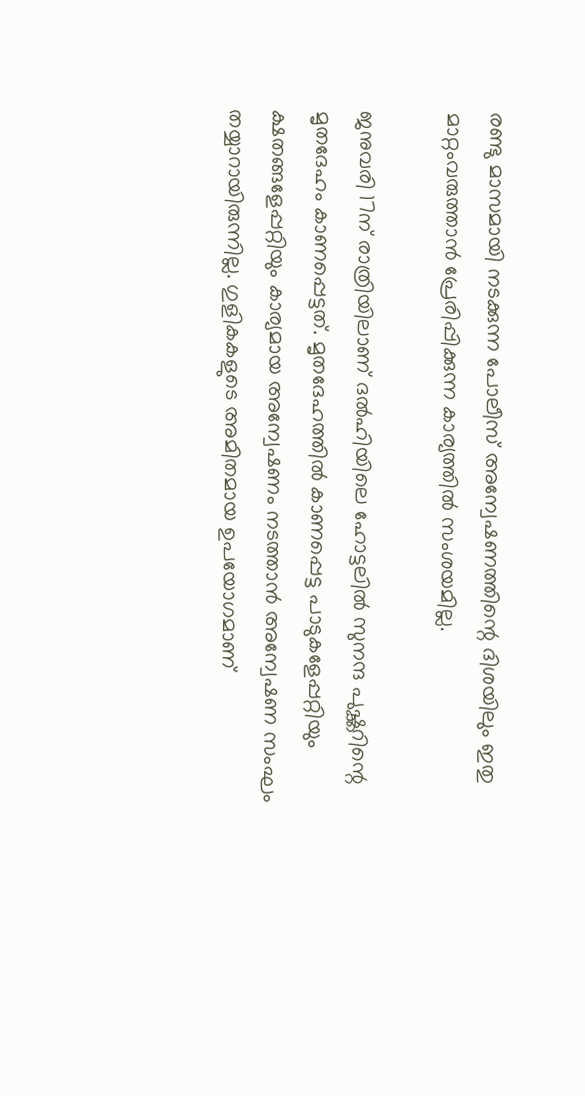രണ്ടു മാസമായി നടക്കുന്ന പോലീസ്‌ അന്വേഷണത്തിന്റെ ദിശയിലും ഇതു മാറ്റംവരുത്താന്‍ പ്രേരിപ്പിക്കുന്ന കാര്യത്തില്‍ സംശയമില്ല.

ജനുവരി 17ന്‌ രാത്രിയിലാണ്‌ ദല്‍ഹിയിലെ ഹോട്ടലില്‍ സുനന്ദ പുഷ്ക്കറിന്റെ മൃതദേഹം കാണപ്പെട്ടത്‌. മൃതദേഹത്തില്‍ കാണപ്പെട്ട പാടുകളേപ്പറ്റിയും ക്ഷതങ്ങളേപ്പറ്റിയും കാര്യമായ അന്വേഷണം നടത്താന്‍ അന്വേഷണ സംഘം തയ്യാറായിരുന്നില്ല. ഗുളികകളുടെ അമിതമായ ഉപയോഗമാണ്‌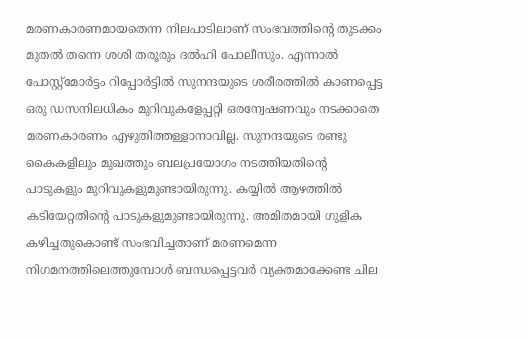മരണകാരണമായതെന്ന നിലപാടിലാണ്‌ സംഭവത്തിന്റെ തുടക്കം മുതല്‍ തന്നെ ശശി തരൂരും ദല്‍ഹി പോലീസും. എന്നാല്‍ പോസ്റ്റ്മോര്‍ട്ടം റിപ്പോര്‍ട്ടില്‍ സുനന്ദയുടെ ശരീരത്തില്‍ കാണപ്പെട്ട ഒരു ഡസനിലധികം മുറിവുകളേപ്പറ്റി ഒരന്വേഷണവും നടക്കാതെ മരണകാരണം എഴുതിത്തള്ളാനാവില്ല. സുനന്ദയുടെ രണ്ടു കൈകളിലും മുഖത്തും ബലപ്രയോഗം നടത്തിയതിന്റെ പാടുകളും മുറിവുകളുമുണ്ടായിരുന്നു. കയ്യില്‍ ആഴത്തില്‍ കടിയേറ്റതിന്റെ പാടുകളുമുണ്ടായിരുന്നു. അമിതമായി ഗുളിക കഴിച്ചതുകൊണ്ട്‌ സംഭവിച്ചതാണ്‌ മരണമെന്ന നിഗമനത്തിലെത്തുമ്പോള്‍ ബന്ധപ്പെട്ടവര്‍ വ്യക്തമാക്കേണ്ട ചില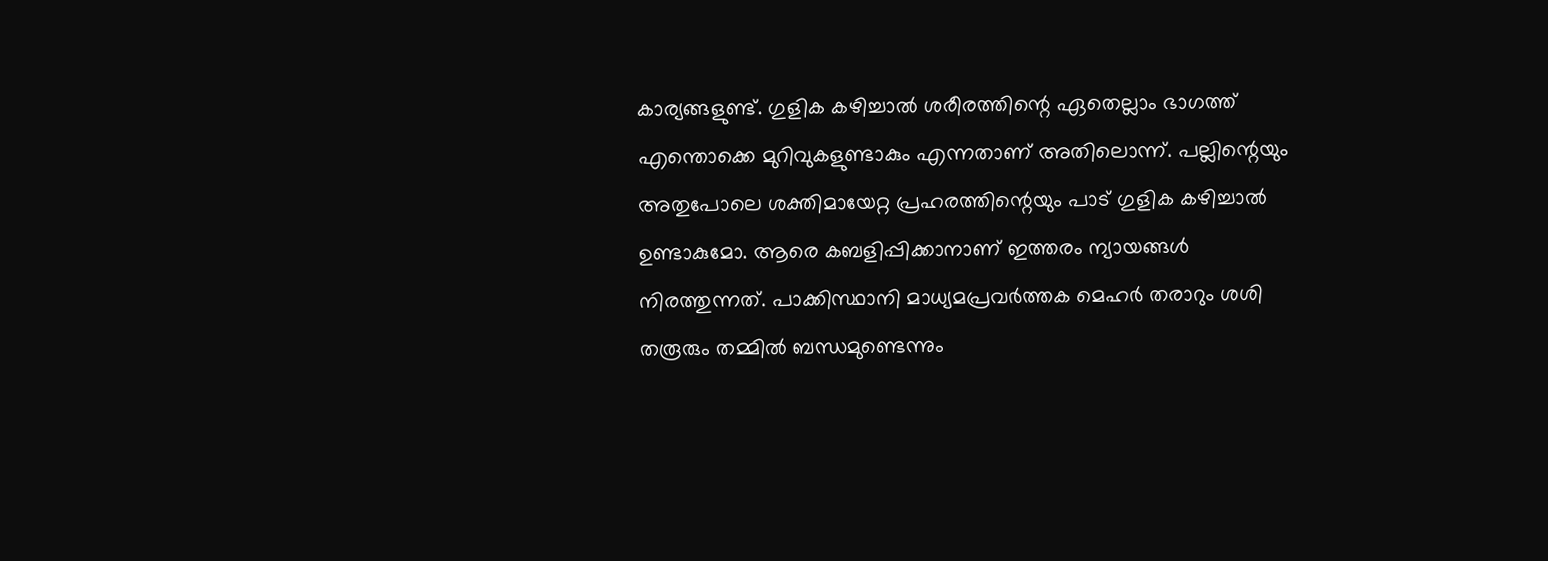കാര്യങ്ങളുണ്ട്‌. ഗുളിക കഴിച്ചാല്‍ ശരീരത്തിന്റെ ഏതെല്ലാം ഭാഗത്ത്‌ എന്തൊക്കെ മുറിവുകളുണ്ടാകും എന്നതാണ്‌ അതിലൊന്ന്‌. പല്ലിന്റെയും അതുപോലെ ശക്തിമായേറ്റ പ്രഹരത്തിന്റെയും പാട്‌ ഗുളിക കഴിച്ചാല്‍ ഉണ്ടാകുമോ. ആരെ കബളിപ്പിക്കാനാണ്‌ ഇത്തരം ന്യായങ്ങള്‍ നിരത്തുന്നത്‌. പാക്കിസ്ഥാനി മാധ്യമപ്രവര്‍ത്തക മെഹര്‍ തരാറും ശശി തരൂരും തമ്മില്‍ ബന്ധമുണ്ടെന്നും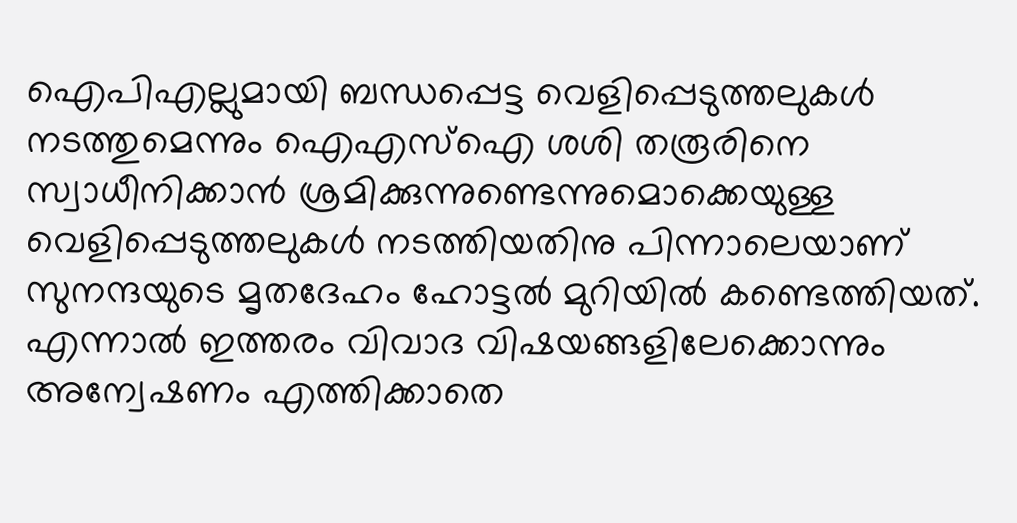ഐപിഎല്ലുമായി ബന്ധപ്പെട്ട വെളിപ്പെടുത്തലുകള്‍ നടത്തുമെന്നും ഐഎസ്‌ഐ ശശി തരൂരിനെ സ്വാധീനിക്കാന്‍ ശ്രമിക്കുന്നുണ്ടെന്നുമൊക്കെയുള്ള വെളിപ്പെടുത്തലുകള്‍ നടത്തിയതിനു പിന്നാലെയാണ്‌ സുനന്ദയുടെ മൃതദേഹം ഹോട്ടല്‍ മുറിയില്‍ കണ്ടെത്തിയത്‌. എന്നാല്‍ ഇത്തരം വിവാദ വിഷയങ്ങളിലേക്കൊന്നും അന്വേഷണം എത്തിക്കാതെ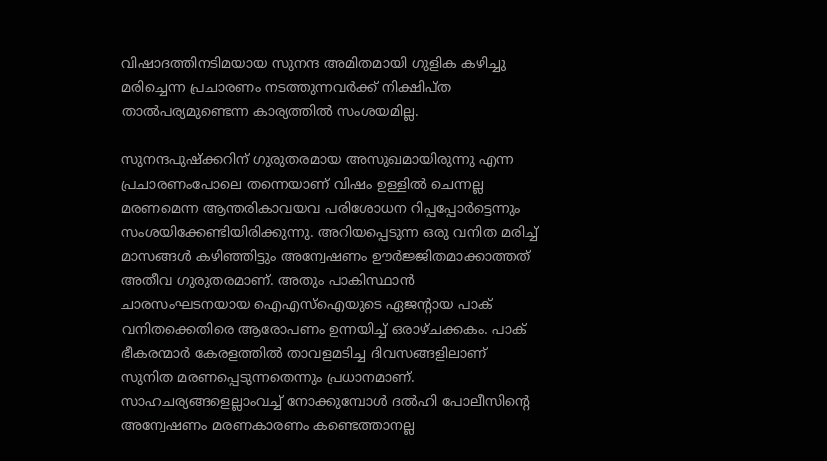വിഷാദത്തിനടിമയായ സുനന്ദ അമിതമായി ഗുളിക കഴിച്ചു മരിച്ചെന്ന പ്രചാരണം നടത്തുന്നവര്‍ക്ക്‌ നിക്ഷിപ്ത താല്‍പര്യമുണ്ടെന്ന കാര്യത്തില്‍ സംശയമില്ല.

സുനന്ദപുഷ്ക്കറിന്‌ ഗുരുതരമായ അസുഖമായിരുന്നു എന്ന പ്രചാരണംപോലെ തന്നെയാണ്‌ വിഷം ഉള്ളില്‍ ചെന്നല്ല മരണമെന്ന ആന്തരികാവയവ പരിശോധന റിപ്പപ്പോര്‍ട്ടെന്നും സംശയിക്കേണ്ടിയിരിക്കുന്നു. അറിയപ്പെടുന്ന ഒരു വനിത മരിച്ച്‌ മാസങ്ങള്‍ കഴിഞ്ഞിട്ടും അന്വേഷണം ഊര്‍ജ്ജിതമാക്കാത്തത്‌ അതീവ ഗുരുതരമാണ്‌. അതും പാകിസ്ഥാന്‍ ചാരസംഘടനയായ ഐഎസ്‌ഐയുടെ ഏജന്റായ പാക്‌ വനിതക്കെതിരെ ആരോപണം ഉന്നയിച്ച്‌ ഒരാഴ്ചക്കകം. പാക്‌ ഭീകരന്മാര്‍ കേരളത്തില്‍ താവളമടിച്ച ദിവസങ്ങളിലാണ്‌ സുനിത മരണപ്പെടുന്നതെന്നും പ്രധാനമാണ്‌. സാഹചര്യങ്ങളെല്ലാംവച്ച്‌ നോക്കുമ്പോള്‍ ദല്‍ഹി പോലീസിന്റെ അന്വേഷണം മരണകാരണം കണ്ടെത്താനല്ല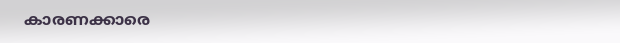കാരണക്കാരെ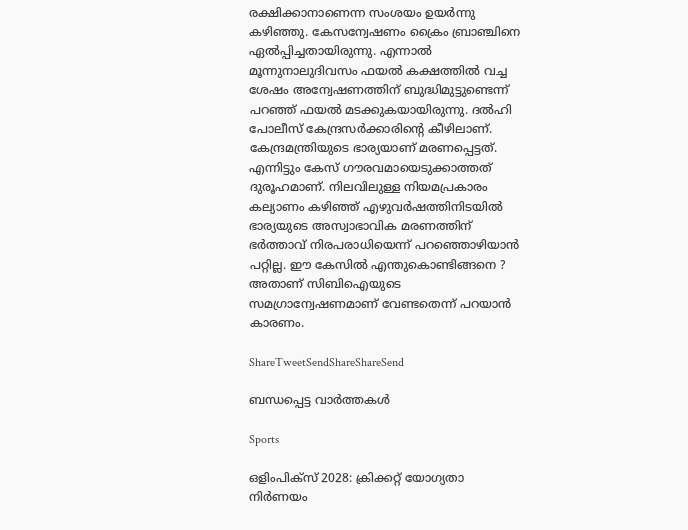രക്ഷിക്കാനാണെന്ന സംശയം ഉയര്‍ന്നു കഴിഞ്ഞു. കേസന്വേഷണം ക്രൈം ബ്രാഞ്ചിനെ ഏല്‍പ്പിച്ചതായിരുന്നു. എന്നാല്‍ മൂന്നുനാലുദിവസം ഫയല്‍ കക്ഷത്തില്‍ വച്ച ശേഷം അന്വേഷണത്തിന്‌ ബുദ്ധിമുട്ടുണ്ടെന്ന്‌ പറഞ്ഞ്‌ ഫയല്‍ മടക്കുകയായിരുന്നു. ദല്‍ഹി പോലീസ്‌ കേന്ദ്രസര്‍ക്കാരിന്റെ കീഴിലാണ്‌. കേന്ദ്രമന്ത്രിയുടെ ഭാര്യയാണ്‌ മരണപ്പെട്ടത്‌. എന്നിട്ടും കേസ്‌ ഗൗരവമായെടുക്കാത്തത്‌ ദുരൂഹമാണ്‌. നിലവിലുള്ള നിയമപ്രകാരം കല്യാണം കഴിഞ്ഞ്‌ എഴുവര്‍ഷത്തിനിടയില്‍ ഭാര്യയുടെ അസ്വാഭാവിക മരണത്തിന്‌ ഭര്‍ത്താവ്‌ നിരപരാധിയെന്ന്‌ പറഞ്ഞൊഴിയാന്‍ പറ്റില്ല. ഈ കേസില്‍ എന്തുകൊണ്ടിങ്ങനെ ? അതാണ്‌ സിബിഐയുടെ സമഗ്രാന്വേഷണമാണ്‌ വേണ്ടതെന്ന്‌ പറയാന്‍ കാരണം.

ShareTweetSendShareShareSend

ബന്ധപ്പെട്ട വാര്‍ത്തകള്‍

Sports

ഒളിംപിക്‌സ് 2028: ക്രിക്കറ്റ് യോഗ്യതാ നിര്‍ണയം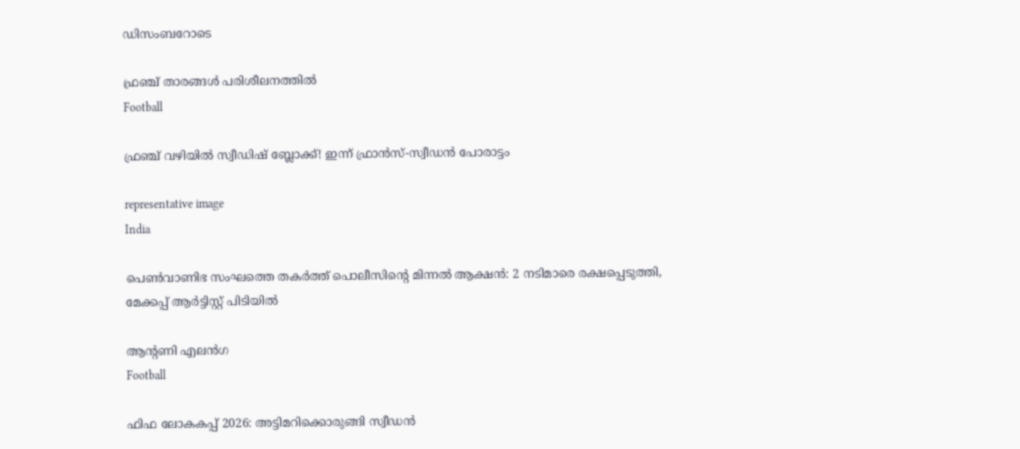ഡിസംബറോടെ

ഫ്രഞ്ച് താരങ്ങള്‍ പരിശീലനത്തില്‍
Football

ഫ്രഞ്ച് വഴിയില്‍ സ്വീഡിഷ് ബ്ലോക്ക്! ഇന്ന് ഫ്രാന്‍സ്-സ്വീഡന്‍ പോരാട്ടം

representative image
India

പെൺവാണിഭ സംഘത്തെ തകർത്ത് പൊലീസിന്റെ മിന്നൽ ആക്ഷൻ: 2 നടിമാരെ രക്ഷപ്പെടുത്തി, മേക്കപ്പ് ആർട്ടിസ്റ്റ് പിടിയിൽ

ആന്റണി എലന്‍ഗ
Football

ഫിഫ ലോകകപ്പ് 2026: അട്ടിമറിക്കൊരുങ്ങി സ്വീഡന്‍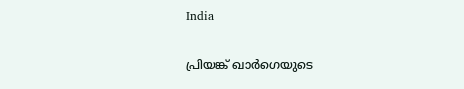India

പ്രിയങ്ക് ഖാര്‍ഗെയുടെ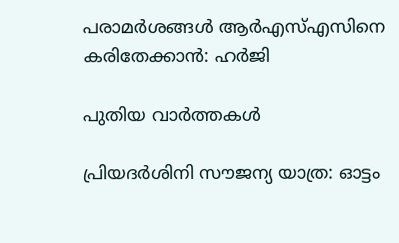പരാമര്‍ശങ്ങള്‍ ആര്‍എസ്എസിനെ കരിതേക്കാന്‍: ഹര്‍ജി

പുതിയ വാര്‍ത്തകള്‍

പ്രിയദർശിനി സൗജന്യ യാത്ര: ഓട്ടം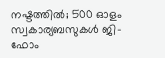നഷ്ടത്തില്‍; 500 ഓളം സ്വകാര്യബസുകൾ ജി-ഫോം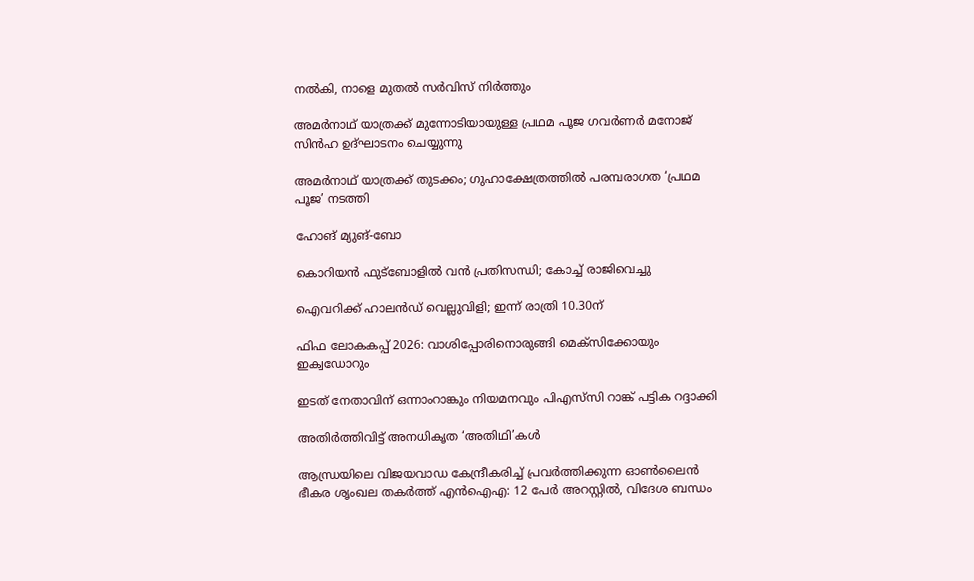നൽകി, നാളെ മുതൽ സർവിസ് നിർത്തും

അമര്‍നാഥ് യാത്രക്ക് മുന്നോടിയായുള്ള പ്രഥമ പൂജ ഗവര്‍ണര്‍ മനോജ് സിന്‍ഹ ഉദ്ഘാടനം ചെയ്യുന്നു

അമര്‍നാഥ് യാത്രക്ക് തുടക്കം; ഗുഹാക്ഷേത്രത്തില്‍ പരമ്പരാഗത ‘പ്രഥമ പൂജ’ നടത്തി

ഹോങ് മ്യുങ്-ബോ

കൊറിയന്‍ ഫുട്‌ബോളില്‍ വന്‍ പ്രതിസന്ധി; കോച്ച് രാജിവെച്ചു

ഐവറിക്ക് ഹാലന്‍ഡ് വെല്ലുവിളി; ഇന്ന് രാത്രി 10.30ന്

ഫിഫ ലോകകപ്പ് 2026: വാശിപ്പോരിനൊരുങ്ങി മെക്‌സിക്കോയും ഇക്വഡോറും

ഇടത് നേതാവിന് ഒന്നാംറാങ്കും നിയമനവും പിഎസ്‌സി റാങ്ക് പട്ടിക റദ്ദാക്കി

അതിര്‍ത്തിവിട്ട് അനധികൃത ‘അതിഥി’കള്‍

ആന്ധ്രയിലെ വിജയവാഡ കേന്ദ്രീകരിച്ച് പ്രവർത്തിക്കുന്ന ഓൺലൈൻ ഭീകര ശൃംഖല തകർത്ത് എൻഐഎ: 12 പേർ അറസ്റ്റിൽ, വിദേശ ബന്ധം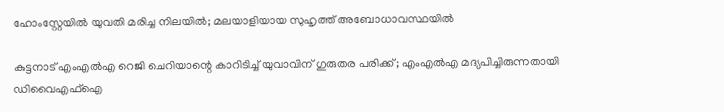ഹോംസ്റ്റേയിൽ യുവതി മരിച്ച നിലയിൽ; മലയാളിയായ സുഹൃത്ത് അബോധാവസ്ഥയിൽ

കുട്ടനാട് എംഎൽഎ റെജി ചെറിയാന്റെ കാറിടിച്ച് യുവാവിന് ഗുരുതര പരിക്ക്; എംഎൽഎ മദ്യപിച്ചിരുന്നതായി ഡിവൈഎഫ്ഐ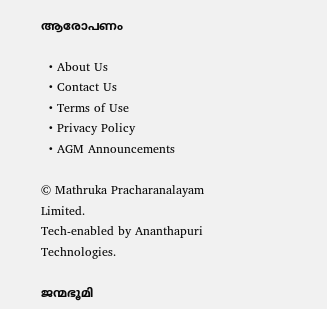ആരോപണം

  • About Us
  • Contact Us
  • Terms of Use
  • Privacy Policy
  • AGM Announcements

© Mathruka Pracharanalayam Limited.
Tech-enabled by Ananthapuri Technologies.

ജന്മഭൂമി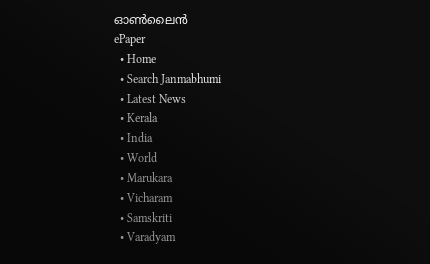ഓണ്‍ലൈന്‍
ePaper
  • Home
  • Search Janmabhumi
  • Latest News
  • Kerala
  • India
  • World
  • Marukara
  • Vicharam
  • Samskriti
  • Varadyam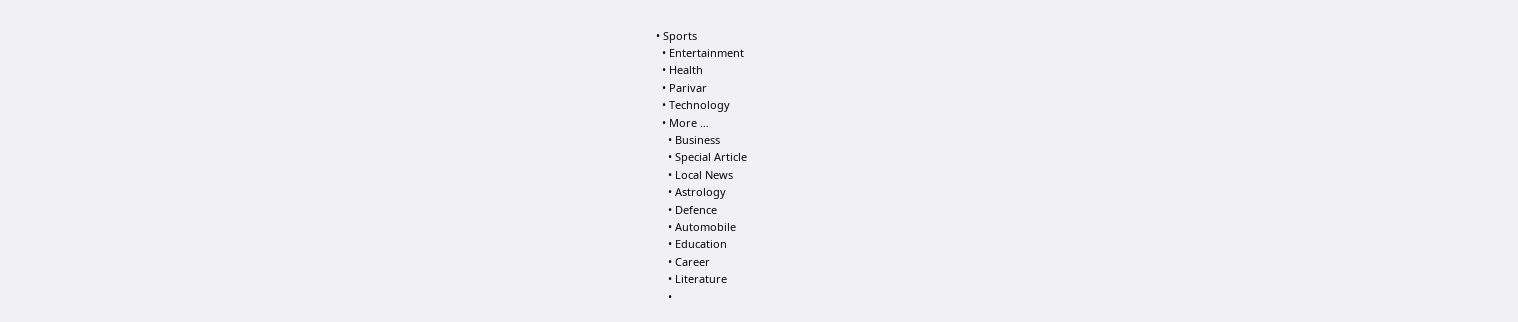• Sports
  • Entertainment
  • Health
  • Parivar
  • Technology
  • More …
    • Business
    • Special Article
    • Local News
    • Astrology
    • Defence
    • Automobile
    • Education
    • Career
    • Literature
    •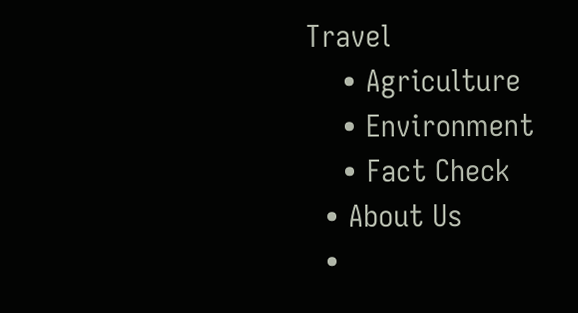Travel
    • Agriculture
    • Environment
    • Fact Check
  • About Us
  •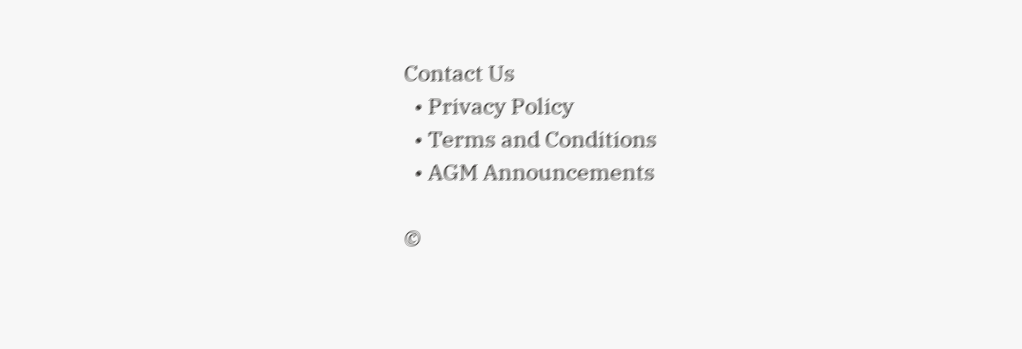Contact Us
  • Privacy Policy
  • Terms and Conditions
  • AGM Announcements

©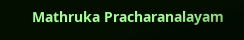Mathruka Pracharanalayam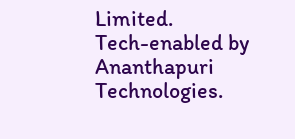Limited.
Tech-enabled by Ananthapuri Technologies.